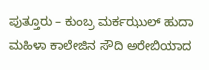ಪುತ್ತೂರು – ಕುಂಬ್ರ ಮರ್ಕಝುಲ್ ಹುದಾ ಮಹಿಳಾ ಕಾಲೇಜಿನ ಸೌದಿ ಅರೇಬಿಯಾದ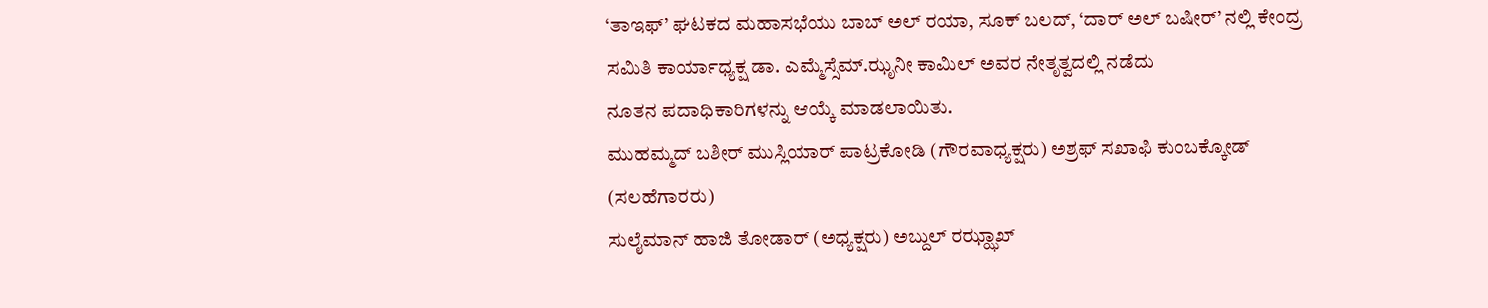‘ತಾಇಫ್’ ಘಟಕದ ಮಹಾಸಭೆಯು ಬಾಬ್ ಅಲ್ ರಯಾ, ಸೂಕ್ ಬಲದ್, ‘ದಾರ್ ಅಲ್ ಬಷೀರ್’ ನಲ್ಲಿ ಕೇಂದ್ರ ಸಮಿತಿ ಕಾರ್ಯಾಧ್ಯಕ್ಷ ಡಾ. ಎಮ್ಮೆಸ್ಸೆಮ್.ಝೃನೀ ಕಾಮಿಲ್ ಅವರ ನೇತೃತ್ವದಲ್ಲಿ ನಡೆದು
ನೂತನ ಪದಾಧಿಕಾರಿಗಳನ್ನು ಆಯ್ಕೆ ಮಾಡಲಾಯಿತು.
ಮುಹಮ್ಮದ್ ಬಶೀರ್ ಮುಸ್ಲಿಯಾರ್ ಪಾಟ್ರಕೋಡಿ (ಗೌರವಾಧ್ಯಕ್ಷರು) ಅಶ್ರಫ್ ಸಖಾಫಿ ಕುಂಬಕ್ಕೋಡ್ (ಸಲಹೆಗಾರರು)
ಸುಲೈಮಾನ್ ಹಾಜಿ ತೋಡಾರ್ (ಅಧ್ಯಕ್ಷರು) ಅಬ್ದುಲ್ ರಝ್ಝಾಖ್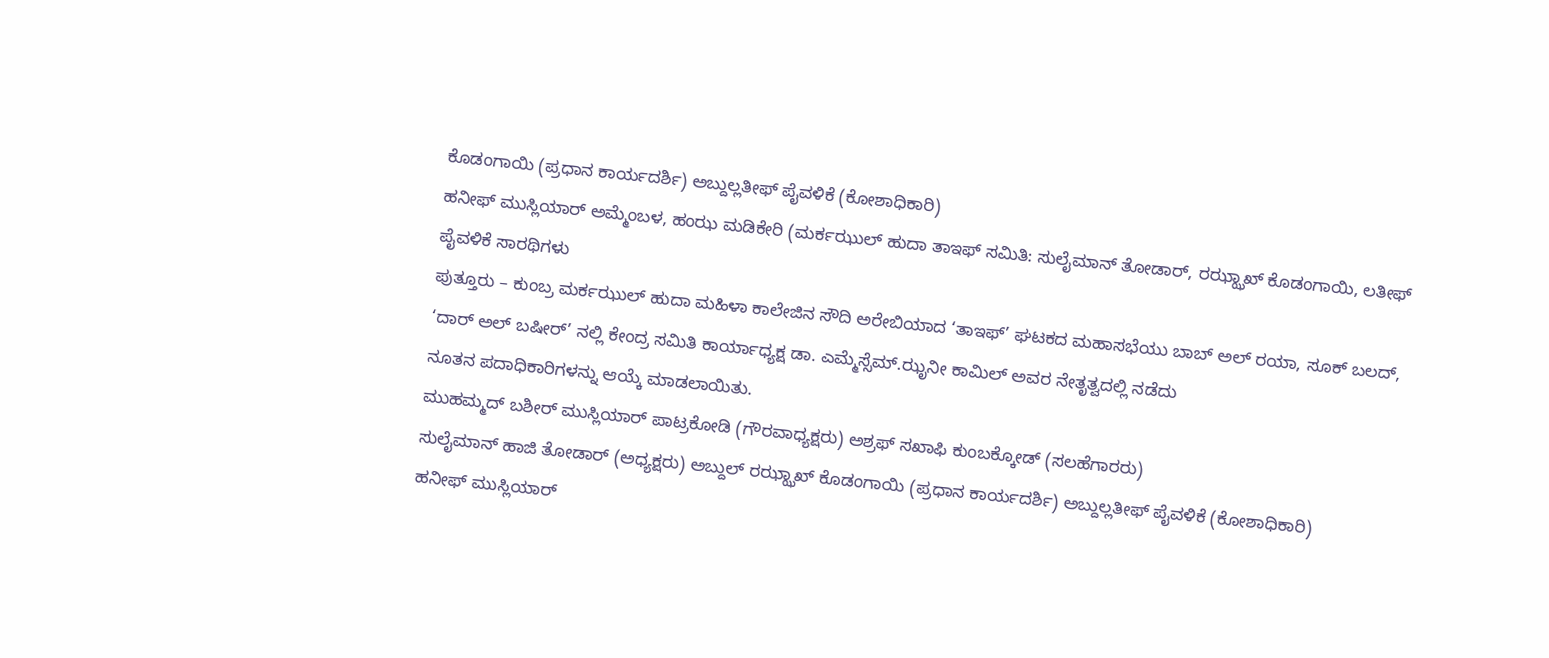ಕೊಡಂಗಾಯಿ (ಪ್ರಧಾನ ಕಾರ್ಯದರ್ಶಿ) ಅಬ್ದುಲ್ಲತೀಫ್ ಪೈವಳಿಕೆ (ಕೋಶಾಧಿಕಾರಿ)
ಹನೀಫ್ ಮುಸ್ಲಿಯಾರ್ ಅಮ್ಮೆಂಬಳ, ಹಂಝ ಮಡಿಕೇರಿ (ಮರ್ಕಝುಲ್ ಹುದಾ ತಾಇಫ್ ಸಮಿತಿ: ಸುಲೈಮಾನ್ ತೋಡಾರ್, ರಝ್ಝಾಖ್ ಕೊಡಂಗಾಯಿ, ಲತೀಫ್ ಪೈವಳಿಕೆ ಸಾರಥಿಗಳು
ಪುತ್ತೂರು – ಕುಂಬ್ರ ಮರ್ಕಝುಲ್ ಹುದಾ ಮಹಿಳಾ ಕಾಲೇಜಿನ ಸೌದಿ ಅರೇಬಿಯಾದ ‘ತಾಇಫ್’ ಘಟಕದ ಮಹಾಸಭೆಯು ಬಾಬ್ ಅಲ್ ರಯಾ, ಸೂಕ್ ಬಲದ್, ‘ದಾರ್ ಅಲ್ ಬಷೀರ್’ ನಲ್ಲಿ ಕೇಂದ್ರ ಸಮಿತಿ ಕಾರ್ಯಾಧ್ಯಕ್ಷ ಡಾ. ಎಮ್ಮೆಸ್ಸೆಮ್.ಝೃನೀ ಕಾಮಿಲ್ ಅವರ ನೇತೃತ್ವದಲ್ಲಿ ನಡೆದು
ನೂತನ ಪದಾಧಿಕಾರಿಗಳನ್ನು ಆಯ್ಕೆ ಮಾಡಲಾಯಿತು.
ಮುಹಮ್ಮದ್ ಬಶೀರ್ ಮುಸ್ಲಿಯಾರ್ ಪಾಟ್ರಕೋಡಿ (ಗೌರವಾಧ್ಯಕ್ಷರು) ಅಶ್ರಫ್ ಸಖಾಫಿ ಕುಂಬಕ್ಕೋಡ್ (ಸಲಹೆಗಾರರು)
ಸುಲೈಮಾನ್ ಹಾಜಿ ತೋಡಾರ್ (ಅಧ್ಯಕ್ಷರು) ಅಬ್ದುಲ್ ರಝ್ಝಾಖ್ ಕೊಡಂಗಾಯಿ (ಪ್ರಧಾನ ಕಾರ್ಯದರ್ಶಿ) ಅಬ್ದುಲ್ಲತೀಫ್ ಪೈವಳಿಕೆ (ಕೋಶಾಧಿಕಾರಿ)
ಹನೀಫ್ ಮುಸ್ಲಿಯಾರ್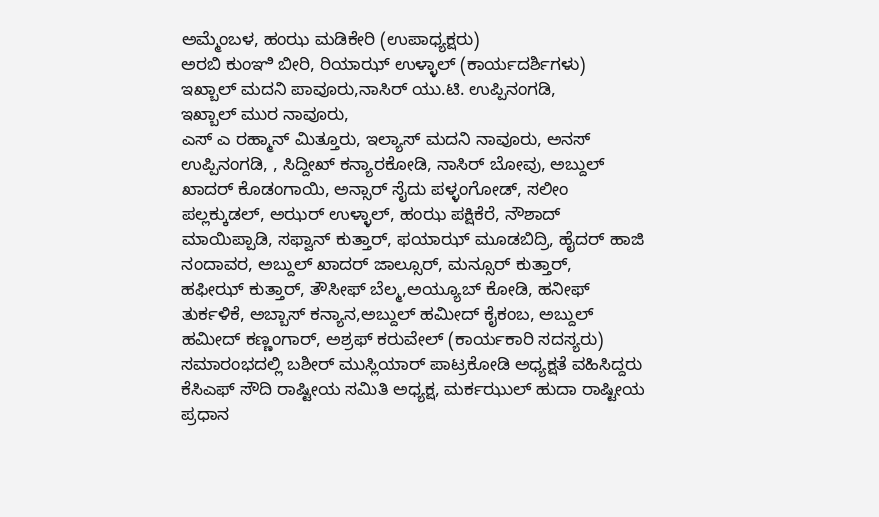ಅಮ್ಮೆಂಬಳ, ಹಂಝ ಮಡಿಕೇರಿ (ಉಪಾಧ್ಯಕ್ಷರು)
ಅರಬಿ ಕುಂಞಿ ಬೀರಿ, ರಿಯಾಝ್ ಉಳ್ಳಾಲ್ (ಕಾರ್ಯದರ್ಶಿಗಳು)
ಇಖ್ಬಾಲ್ ಮದನಿ ಪಾವೂರು,ನಾಸಿರ್ ಯು.ಟಿ. ಉಪ್ಪಿನಂಗಡಿ,
ಇಖ್ಬಾಲ್ ಮುರ ನಾವೂರು,
ಎಸ್ ಎ ರಹ್ಮಾನ್ ಮಿತ್ತೂರು, ಇಲ್ಯಾಸ್ ಮದನಿ ನಾವೂರು, ಅನಸ್ ಉಪ್ಪಿನಂಗಡಿ, , ಸಿದ್ದೀಖ್ ಕನ್ಯಾರಕೋಡಿ, ನಾಸಿರ್ ಬೋವು, ಅಬ್ದುಲ್ ಖಾದರ್ ಕೊಡಂಗಾಯಿ, ಅನ್ಸಾರ್ ಸೈದು ಪಳ್ಳಂಗೋಡ್, ಸಲೀಂ ಪಲ್ಲಕ್ಕುಡಲ್, ಅಝರ್ ಉಳ್ಳಾಲ್, ಹಂಝ ಪಕ್ಷಿಕೆರೆ, ನೌಶಾದ್ ಮಾಯಿಪ್ಪಾಡಿ, ಸಫ್ವಾನ್ ಕುತ್ತಾರ್, ಫಯಾಝ್ ಮೂಡಬಿದ್ರಿ, ಹೈದರ್ ಹಾಜಿ ನಂದಾವರ, ಅಬ್ದುಲ್ ಖಾದರ್ ಜಾಲ್ಸೂರ್, ಮನ್ಸೂರ್ ಕುತ್ತಾರ್,
ಹಫೀಝ್ ಕುತ್ತಾರ್, ತೌಸೀಫ್ ಬೆಲ್ಮ,ಅಯ್ಯೂಬ್ ಕೋಡಿ, ಹನೀಫ್ ತುರ್ಕಳಿಕೆ, ಅಬ್ಬಾಸ್ ಕನ್ಯಾನ,ಅಬ್ದುಲ್ ಹಮೀದ್ ಕೈಕಂಬ, ಅಬ್ದುಲ್ ಹಮೀದ್ ಕಣ್ಣಂಗಾರ್, ಅಶ್ರಫ್ ಕರುವೇಲ್ (ಕಾರ್ಯಕಾರಿ ಸದಸ್ಯರು)
ಸಮಾರಂಭದಲ್ಲಿ ಬಶೀರ್ ಮುಸ್ಲಿಯಾರ್ ಪಾಟ್ರಕೋಡಿ ಅಧ್ಯಕ್ಷತೆ ವಹಿಸಿದ್ದರು
ಕೆಸಿಎಫ್ ಸೌದಿ ರಾಷ್ಟೀಯ ಸಮಿತಿ ಅಧ್ಯಕ್ಷ, ಮರ್ಕಝುಲ್ ಹುದಾ ರಾಷ್ಟೀಯ ಪ್ರಧಾನ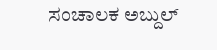ಸಂಚಾಲಕ ಅಬ್ದುಲ್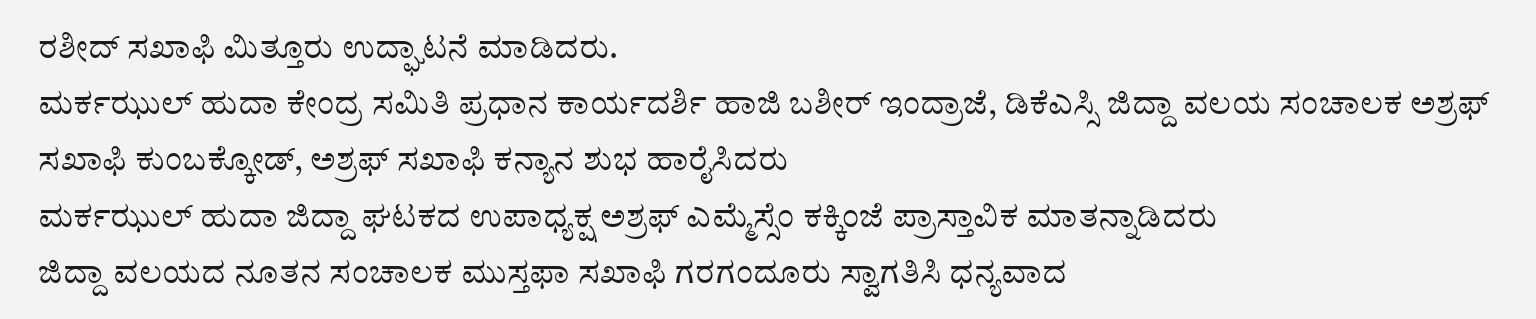ರಶೀದ್ ಸಖಾಫಿ ಮಿತ್ತೂರು ಉದ್ಘಾಟನೆ ಮಾಡಿದರು.
ಮರ್ಕಝುಲ್ ಹುದಾ ಕೇಂದ್ರ ಸಮಿತಿ ಪ್ರಧಾನ ಕಾರ್ಯದರ್ಶಿ ಹಾಜಿ ಬಶೀರ್ ಇಂದ್ರಾಜೆ, ಡಿಕೆಎಸ್ಸಿ ಜಿದ್ದಾ ವಲಯ ಸಂಚಾಲಕ ಅಶ್ರಫ್ ಸಖಾಫಿ ಕುಂಬಕ್ಕೋಡ್, ಅಶ್ರಫ್ ಸಖಾಫಿ ಕನ್ಯಾನ ಶುಭ ಹಾರೈಸಿದರು
ಮರ್ಕಝುಲ್ ಹುದಾ ಜಿದ್ದಾ ಘಟಕದ ಉಪಾಧ್ಯಕ್ಷ ಅಶ್ರಫ್ ಎಮ್ಮೆಸ್ಸೆಂ ಕಕ್ಕಿಂಜೆ ಪ್ರಾಸ್ತಾವಿಕ ಮಾತನ್ನಾಡಿದರು
ಜಿದ್ದಾ ವಲಯದ ನೂತನ ಸಂಚಾಲಕ ಮುಸ್ತಫಾ ಸಖಾಫಿ ಗರಗಂದೂರು ಸ್ವಾಗತಿಸಿ ಧನ್ಯವಾದ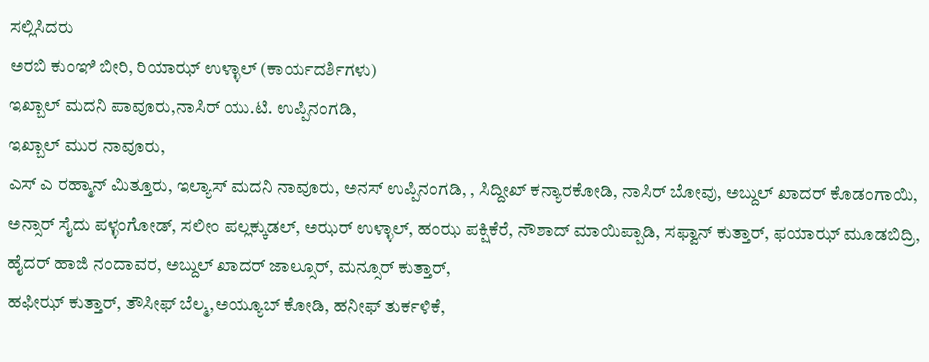ಸಲ್ಲಿಸಿದರು
ಅರಬಿ ಕುಂಞಿ ಬೀರಿ, ರಿಯಾಝ್ ಉಳ್ಳಾಲ್ (ಕಾರ್ಯದರ್ಶಿಗಳು)
ಇಖ್ಬಾಲ್ ಮದನಿ ಪಾವೂರು,ನಾಸಿರ್ ಯು.ಟಿ. ಉಪ್ಪಿನಂಗಡಿ,
ಇಖ್ಬಾಲ್ ಮುರ ನಾವೂರು,
ಎಸ್ ಎ ರಹ್ಮಾನ್ ಮಿತ್ತೂರು, ಇಲ್ಯಾಸ್ ಮದನಿ ನಾವೂರು, ಅನಸ್ ಉಪ್ಪಿನಂಗಡಿ, , ಸಿದ್ದೀಖ್ ಕನ್ಯಾರಕೋಡಿ, ನಾಸಿರ್ ಬೋವು, ಅಬ್ದುಲ್ ಖಾದರ್ ಕೊಡಂಗಾಯಿ, ಅನ್ಸಾರ್ ಸೈದು ಪಳ್ಳಂಗೋಡ್, ಸಲೀಂ ಪಲ್ಲಕ್ಕುಡಲ್, ಅಝರ್ ಉಳ್ಳಾಲ್, ಹಂಝ ಪಕ್ಷಿಕೆರೆ, ನೌಶಾದ್ ಮಾಯಿಪ್ಪಾಡಿ, ಸಫ್ವಾನ್ ಕುತ್ತಾರ್, ಫಯಾಝ್ ಮೂಡಬಿದ್ರಿ, ಹೈದರ್ ಹಾಜಿ ನಂದಾವರ, ಅಬ್ದುಲ್ ಖಾದರ್ ಜಾಲ್ಸೂರ್, ಮನ್ಸೂರ್ ಕುತ್ತಾರ್,
ಹಫೀಝ್ ಕುತ್ತಾರ್, ತೌಸೀಫ್ ಬೆಲ್ಮ,ಅಯ್ಯೂಬ್ ಕೋಡಿ, ಹನೀಫ್ ತುರ್ಕಳಿಕೆ,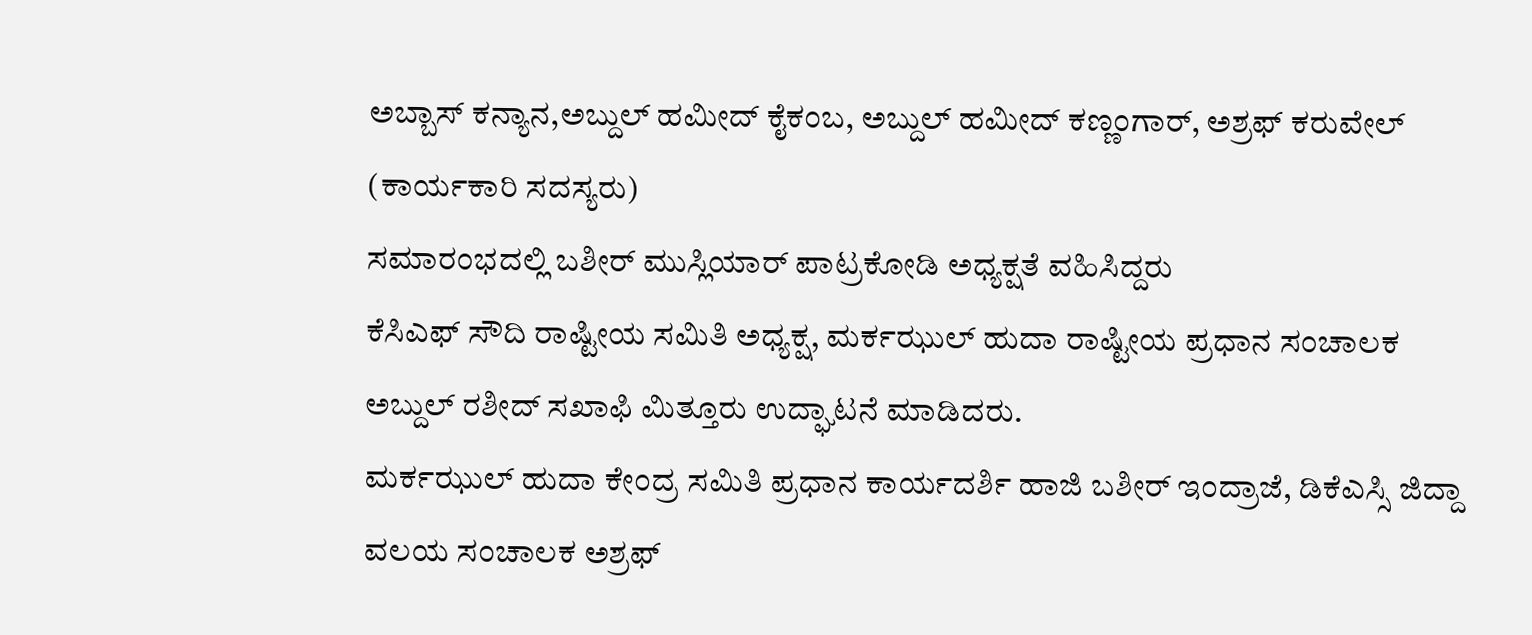ಅಬ್ಬಾಸ್ ಕನ್ಯಾನ,ಅಬ್ದುಲ್ ಹಮೀದ್ ಕೈಕಂಬ, ಅಬ್ದುಲ್ ಹಮೀದ್ ಕಣ್ಣಂಗಾರ್, ಅಶ್ರಫ್ ಕರುವೇಲ್ (ಕಾರ್ಯಕಾರಿ ಸದಸ್ಯರು)
ಸಮಾರಂಭದಲ್ಲಿ ಬಶೀರ್ ಮುಸ್ಲಿಯಾರ್ ಪಾಟ್ರಕೋಡಿ ಅಧ್ಯಕ್ಷತೆ ವಹಿಸಿದ್ದರು
ಕೆಸಿಎಫ್ ಸೌದಿ ರಾಷ್ಟೀಯ ಸಮಿತಿ ಅಧ್ಯಕ್ಷ, ಮರ್ಕಝುಲ್ ಹುದಾ ರಾಷ್ಟೀಯ ಪ್ರಧಾನ ಸಂಚಾಲಕ ಅಬ್ದುಲ್ ರಶೀದ್ ಸಖಾಫಿ ಮಿತ್ತೂರು ಉದ್ಘಾಟನೆ ಮಾಡಿದರು.
ಮರ್ಕಝುಲ್ ಹುದಾ ಕೇಂದ್ರ ಸಮಿತಿ ಪ್ರಧಾನ ಕಾರ್ಯದರ್ಶಿ ಹಾಜಿ ಬಶೀರ್ ಇಂದ್ರಾಜೆ, ಡಿಕೆಎಸ್ಸಿ ಜಿದ್ದಾ ವಲಯ ಸಂಚಾಲಕ ಅಶ್ರಫ್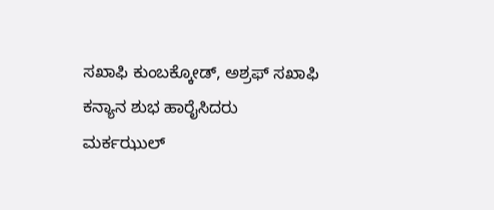ಸಖಾಫಿ ಕುಂಬಕ್ಕೋಡ್, ಅಶ್ರಫ್ ಸಖಾಫಿ ಕನ್ಯಾನ ಶುಭ ಹಾರೈಸಿದರು
ಮರ್ಕಝುಲ್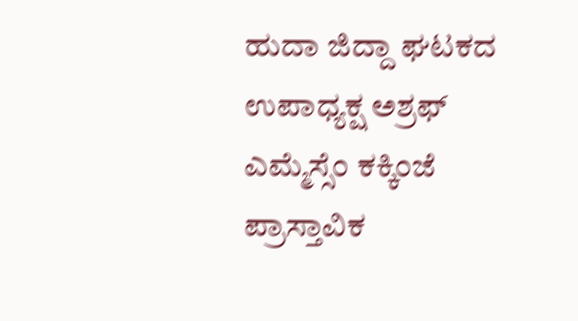ಹುದಾ ಜಿದ್ದಾ ಘಟಕದ ಉಪಾಧ್ಯಕ್ಷ ಅಶ್ರಫ್ ಎಮ್ಮೆಸ್ಸೆಂ ಕಕ್ಕಿಂಜೆ ಪ್ರಾಸ್ತಾವಿಕ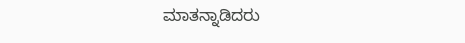ಮಾತನ್ನಾಡಿದರು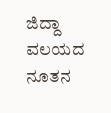ಜಿದ್ದಾ ವಲಯದ ನೂತನ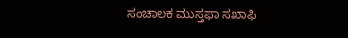ಸಂಚಾಲಕ ಮುಸ್ತಫಾ ಸಖಾಫಿ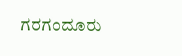ಗರಗಂದೂರು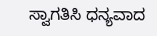ಸ್ವಾಗತಿಸಿ ಧನ್ಯವಾದ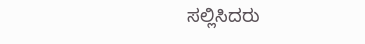ಸಲ್ಲಿಸಿದರು